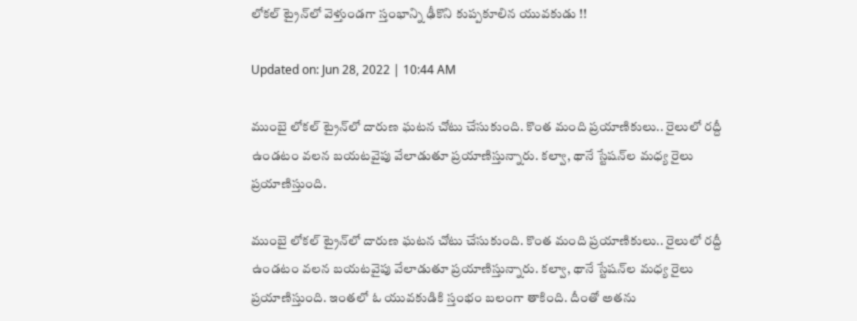లోకల్ ట్రైన్‌లో వెళ్తుండగా స్తంభాన్ని ఢీకొని కుప్పకూలిన యువకుడు !!

Updated on: Jun 28, 2022 | 10:44 AM

ముంబై లోకల్ ట్రైన్‌లో దారుణ ఘటన చోటు చేసుకుంది. కొంత మంది ప్రయాణికులు.. రైలులో రద్దీ ఉండటం వలన బయటవైపు వేలాడుతూ ప్రయాణిస్తున్నారు. కల్వా, థానే స్టేషన్‌ల మధ్య రైలు ప్రయాణిస్తుంది.

ముంబై లోకల్ ట్రైన్‌లో దారుణ ఘటన చోటు చేసుకుంది. కొంత మంది ప్రయాణికులు.. రైలులో రద్దీ ఉండటం వలన బయటవైపు వేలాడుతూ ప్రయాణిస్తున్నారు. కల్వా, థానే స్టేషన్‌ల మధ్య రైలు ప్రయాణిస్తుంది. ఇంతలో ఓ యువకుడికి స్తంభం బలంగా తాకింది. దీంతో అతను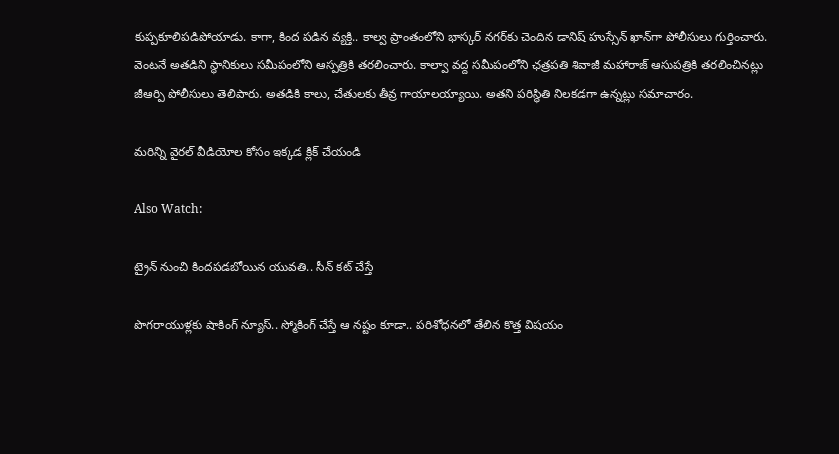కుప్పకూలిపడిపోయాడు. కాగా, కింద పడిన వ్యక్తి.. కాల్వ ప్రాంతంలోని భాస్కర్ నగర్‌కు చెందిన డానిష్ హుస్సేన్ ఖాన్‌గా పోలీసులు గుర్తించారు. వెంటనే అతడిని స్థానికులు సమీపంలోని ఆస్పత్రికి తరలించారు. కాల్వా వద్ద సమీపంలోని ఛత్రపతి శివాజీ మహారాజ్ ఆసుపత్రికి తరలించినట్లు జీఆర్పి పోలీసులు తెలిపారు. అతడికి కాలు, చేతులకు తీవ్ర గాయాలయ్యాయి. అతని పరిస్థితి నిలకడగా ఉన్నట్లు సమాచారం.

మరిన్ని వైరల్ వీడియోల కోసం ఇక్కడ క్లిక్ చేయండి

Also Watch:

ట్రైన్‌ నుంచి కిందపడబోయిన యువతి.. సీన్‌ కట్‌ చేస్తే

పొగరాయుళ్లకు షాకింగ్ న్యూస్‌.. స్మోకింగ్‌ చేస్తే ఆ నష్టం కూడా.. పరిశోధనలో తేలిన కొత్త విషయం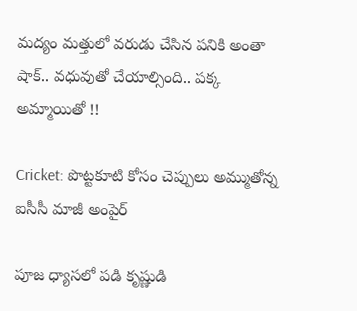మద్యం మత్తులో వరుడు చేసిన పనికి అంతా షాక్.. వధువుతో చేయాల్సింది.. పక్క అమ్మాయితో !!

Cricket: పొట్టకూటి కోసం చెప్పులు అమ్ముతోన్న ఐసీసీ మాజీ అంపైర్‌

పూజ ధ్యాసలో పడి కృష్ణుడి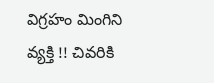విగ్రహం మింగిని వ్యక్తి !! చివరికి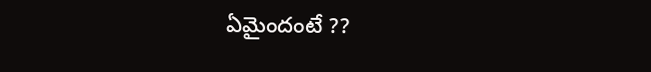ఏమైందంటే ??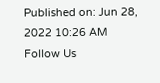Published on: Jun 28, 2022 10:26 AM
Follow Us